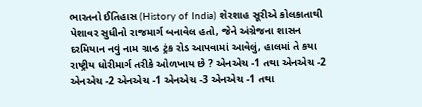ભારતનો ઈતિહાસ (History of India) શેરશાહ સૂરીએ કોલકાતાથી પેશાવર સુધીનો રાજમાર્ગ બનાવેલ હતો, જેને અંગ્રેજના શાસન દરમિયાન નવું નામ ગ્રાન્ડ ટ્રંક રોડ આપવામાં આવેલું, હાલમાં તે કયા રાષ્ટ્રીય ધોરીમાર્ગ તરીકે ઓળખાય છે ? એનએચ -1 તથા એનએચ -2 એનએચ -2 એનએચ -1 એનએચ -3 એનએચ -1 તથા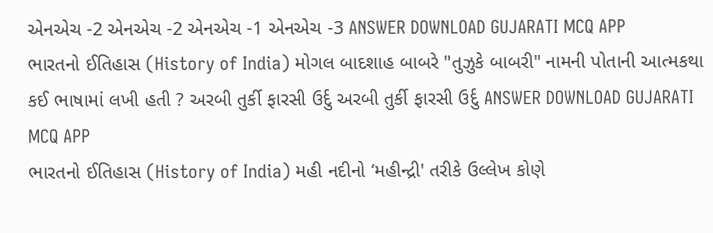એનએચ -2 એનએચ -2 એનએચ -1 એનએચ -3 ANSWER DOWNLOAD GUJARATI MCQ APP
ભારતનો ઈતિહાસ (History of India) મોગલ બાદશાહ બાબરે "તુઝુકે બાબરી" નામની પોતાની આત્મકથા કઈ ભાષામાં લખી હતી ? અરબી તુર્કી ફારસી ઉર્દુ અરબી તુર્કી ફારસી ઉર્દુ ANSWER DOWNLOAD GUJARATI MCQ APP
ભારતનો ઈતિહાસ (History of India) મહી નદીનો ‘મહીન્દ્રી' તરીકે ઉલ્લેખ કોણે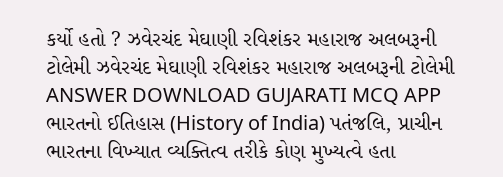કર્યો હતો ? ઝવેરચંદ મેઘાણી રવિશંકર મહારાજ અલબરૂની ટોલેમી ઝવેરચંદ મેઘાણી રવિશંકર મહારાજ અલબરૂની ટોલેમી ANSWER DOWNLOAD GUJARATI MCQ APP
ભારતનો ઈતિહાસ (History of India) પતંજલિ, પ્રાચીન ભારતના વિખ્યાત વ્યક્તિત્વ તરીકે કોણ મુખ્યત્વે હતા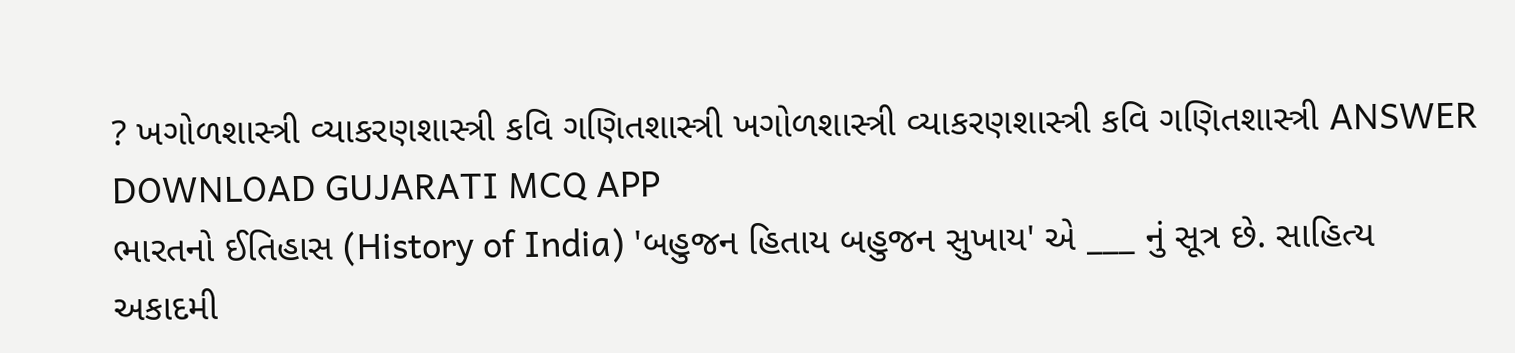? ખગોળશાસ્ત્રી વ્યાકરણશાસ્ત્રી કવિ ગણિતશાસ્ત્રી ખગોળશાસ્ત્રી વ્યાકરણશાસ્ત્રી કવિ ગણિતશાસ્ત્રી ANSWER DOWNLOAD GUJARATI MCQ APP
ભારતનો ઈતિહાસ (History of India) 'બહુજન હિતાય બહુજન સુખાય' એ ___ નું સૂત્ર છે. સાહિત્ય અકાદમી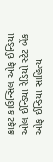ક્રાફટ કાઉન્સિલ ઓફ ઈન્ડિયા ઓલ ઈન્ડિયા રેડિયો સ્ટેટ બેંક ઓફ ઈન્ડિયા સાહિત્ય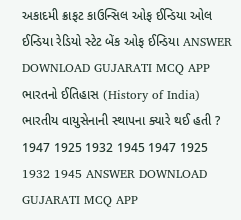અકાદમી ક્રાફટ કાઉન્સિલ ઓફ ઈન્ડિયા ઓલ ઈન્ડિયા રેડિયો સ્ટેટ બેંક ઓફ ઈન્ડિયા ANSWER DOWNLOAD GUJARATI MCQ APP
ભારતનો ઈતિહાસ (History of India) ભારતીય વાયુસેનાની સ્થાપના ક્યારે થઈ હતી ? 1947 1925 1932 1945 1947 1925 1932 1945 ANSWER DOWNLOAD GUJARATI MCQ APP